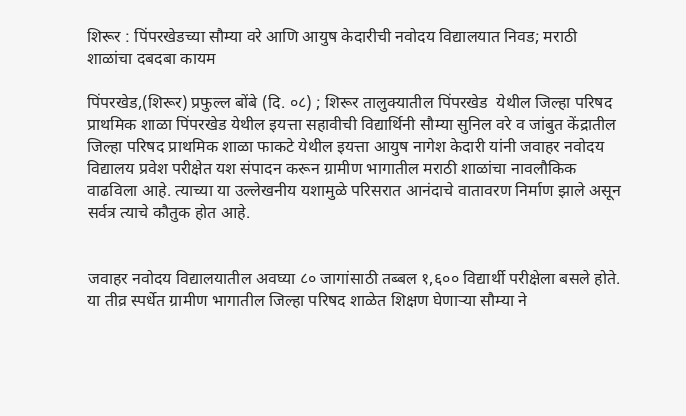शिरूर : पिंपरखेडच्या सौम्या वरे आणि आयुष केदारीची नवोदय विद्यालयात निवड; मराठी शाळांचा दबदबा कायम

पिंपरखेड,(शिरूर) प्रफुल्ल बोंबे (दि. ०८) ; शिरूर तालुक्यातील पिंपरखेड  येथील जिल्हा परिषद प्राथमिक शाळा पिंपरखेड येथील इयत्ता सहावीची विद्यार्थिनी सौम्या सुनिल वरे व जांबुत केंद्रातील जिल्हा परिषद प्राथमिक शाळा फाकटे येथील इयत्ता आयुष नागेश केदारी यांनी जवाहर नवोदय विद्यालय प्रवेश परीक्षेत यश संपादन करून ग्रामीण भागातील मराठी शाळांचा नावलौकिक वाढविला आहे. त्याच्या या उल्लेखनीय यशामुळे परिसरात आनंदाचे वातावरण निर्माण झाले असून सर्वत्र त्याचे कौतुक होत आहे.


जवाहर नवोदय विद्यालयातील अवघ्या ८० जागांसाठी तब्बल १,६०० विद्यार्थी परीक्षेला बसले होते. या तीव्र स्पर्धेत ग्रामीण भागातील जिल्हा परिषद शाळेत शिक्षण घेणाऱ्या सौम्या ने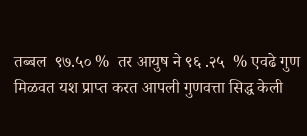तब्बल  ९७.५० %  तर आयुष ने ९६ .२५  % एवढे गुण मिळवत यश प्राप्त करत आपली गुणवत्ता सिद्ध केली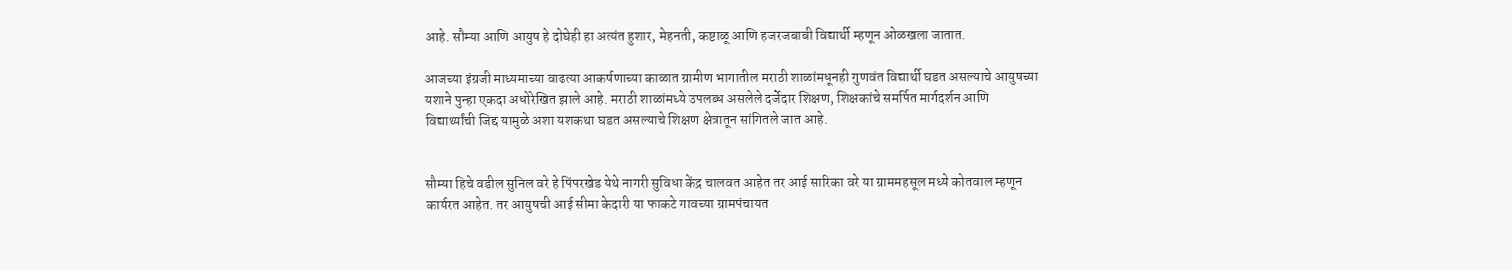आहे. सौम्या आणि आयुष हे दोघेही हा अत्यंत हुशार, मेहनती, कष्टाळू आणि हजरजबाबी विद्यार्थी म्हणून ओळखला जातात.

आजच्या इंग्रजी माध्यमाच्या वाढत्या आकर्षणाच्या काळात ग्रामीण भागातील मराठी शाळांमधूनही गुणवंत विद्यार्थी घडत असल्याचे आयुषच्या यशाने पुन्हा एकदा अधोरेखित झाले आहे. मराठी शाळांमध्ये उपलब्ध असलेले दर्जेदार शिक्षण, शिक्षकांचे समर्पित मार्गदर्शन आणि विद्यार्थ्यांची जिद्द यामुळे अशा यशकथा घडत असल्याचे शिक्षण क्षेत्रातून सांगितले जात आहे.


सौम्या हिचे वडील सुनिल वरे हे पिंपरखेड येथे नागरी सुविधा केंद्र चालवत आहेत तर आई सारिका वरे या ग्राममहसूल मध्ये कोतवाल म्हणून कार्यरत आहेत. तर आयुषची आई सीमा केदारी या फाकटे गावच्या ग्रामपंचायत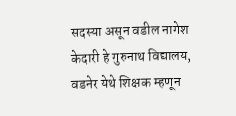सदस्या असून वडील नागेश केदारी हे गुरुनाथ विद्यालय, वडनेर येथे शिक्षक म्हणून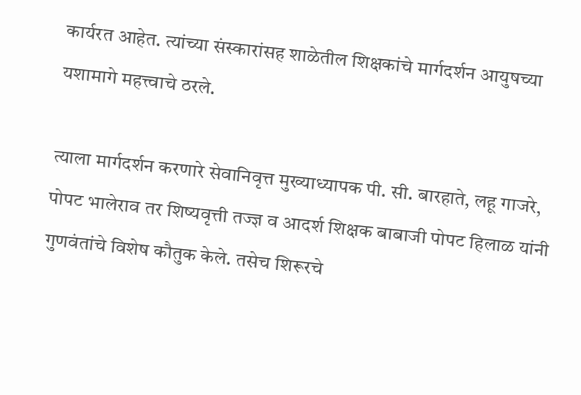कार्यरत आहेत. त्यांच्या संस्कारांसह शाळेतील शिक्षकांचे मार्गदर्शन आयुषच्या यशामागे महत्त्वाचे ठरले.

त्याला मार्गदर्शन करणारे सेवानिवृत्त मुख्याध्यापक पी. सी. बारहाते, लहू गाजरे, पोपट भालेराव तर शिष्यवृत्ती तज्ज्ञ व आदर्श शिक्षक बाबाजी पोपट हिलाळ यांनी गुणवंतांचे विशेष कौतुक केले. तसेच शिरूरचे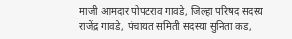माजी आमदार पोपटराव गावडे, जिल्हा परिषद सदस्य राजेंद्र गावडे, पंचायत समिती सदस्या सुनिता कड,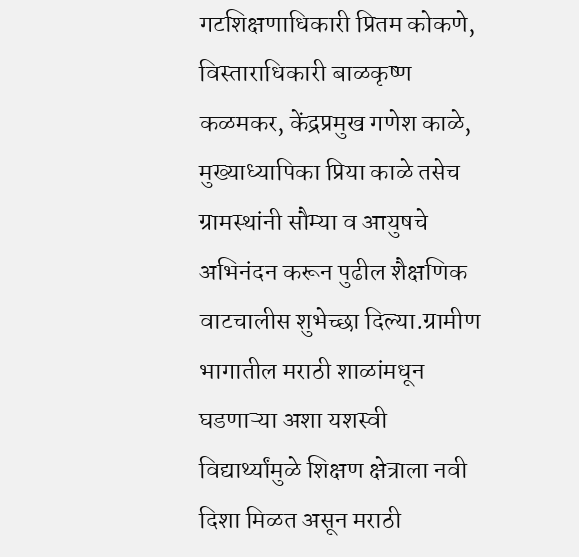गटशिक्षणाधिकारी प्रितम कोकणे, विस्ताराधिकारी बाळकृष्ण कळमकर, केंद्रप्रमुख गणेश काळे, मुख्याध्यापिका प्रिया काळे तसेच ग्रामस्थांनी सौम्या व आयुषचे अभिनंदन करून पुढील शैक्षणिक वाटचालीस शुभेच्छा दिल्या.ग्रामीण भागातील मराठी शाळांमधून घडणाऱ्या अशा यशस्वी विद्यार्थ्यांमुळे शिक्षण क्षेत्राला नवी दिशा मिळत असून मराठी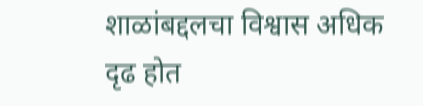शाळांबद्दलचा विश्वास अधिक दृढ होत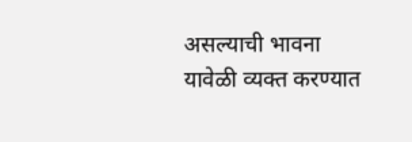असल्याची भावना यावेळी व्यक्त करण्यात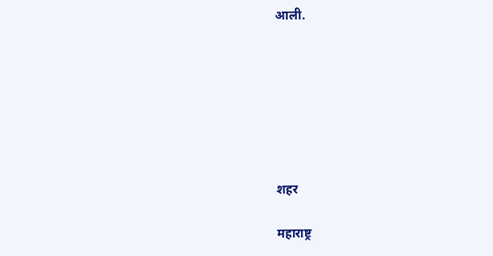आली.







शहर

महाराष्ट्र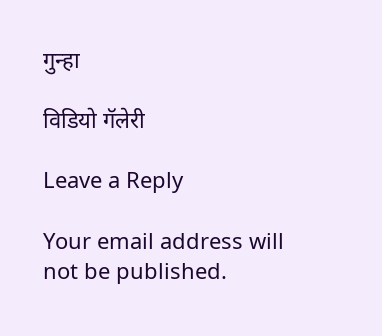गुन्हा

विडियो गॅलेरी

Leave a Reply

Your email address will not be published.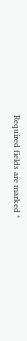Required fields are marked *